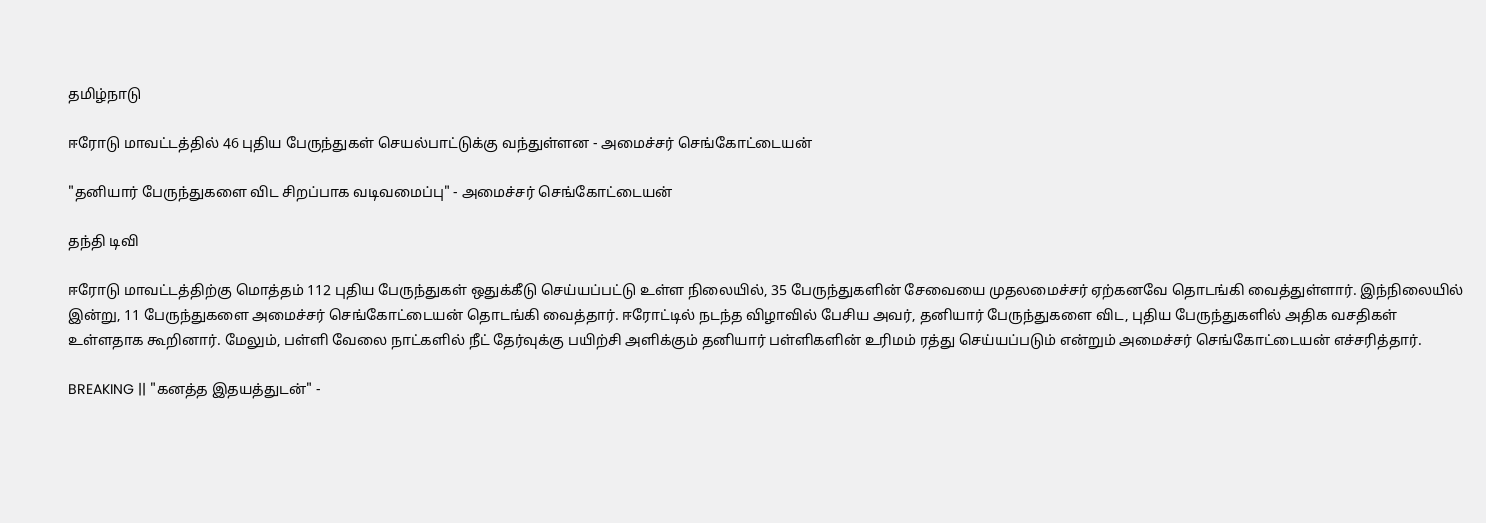தமிழ்நாடு

ஈரோடு மாவட்டத்தில் 46 புதிய பேருந்துகள் செயல்பாட்டுக்கு வந்துள்ளன - அமைச்சர் செங்கோட்டையன்

"தனியார் பேருந்துகளை விட சிறப்பாக வடிவமைப்பு" - அமைச்சர் செங்கோட்டையன்

தந்தி டிவி

ஈரோடு மாவட்டத்திற்கு மொத்தம் 112 புதிய பேருந்துகள் ஒதுக்கீடு செய்யப்பட்டு உள்ள நிலையில், 35 பேருந்துகளின் சேவையை முதலமைச்சர் ஏற்கனவே தொடங்கி வைத்துள்ளார். இந்நிலையில் இன்று, 11 பேருந்துகளை அமைச்சர் செங்கோட்டையன் தொடங்கி வைத்தார். ஈரோட்டில் நடந்த விழாவில் பேசிய அவர், தனியார் பேருந்துகளை விட, புதிய பேருந்துகளில் அதிக வசதிகள் உள்ளதாக கூறினார். மேலும், பள்ளி வேலை நாட்களில் நீட் தேர்வுக்கு பயிற்சி அளிக்கும் தனியார் பள்ளிகளின் உரிமம் ரத்து செய்யப்படும் என்றும் அமைச்சர் செங்கோட்டையன் எச்சரித்தார்.

BREAKING || "கனத்த இதயத்துடன்" -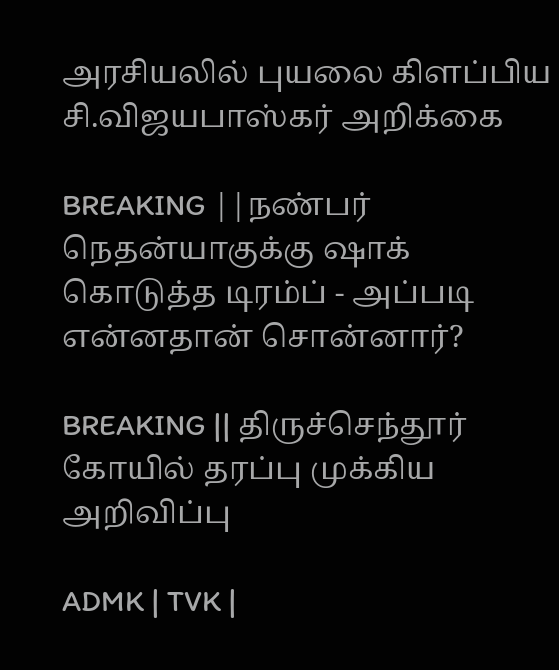அரசியலில் புயலை கிளப்பிய சி.விஜயபாஸ்கர் அறிக்கை

BREAKING ||நண்பர் நெதன்யாகுக்கு ஷாக் கொடுத்த டிரம்ப் - அப்படி என்னதான் சொன்னார்?

BREAKING || திருச்செந்தூர் கோயில் தரப்பு முக்கிய அறிவிப்பு

ADMK | TVK |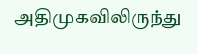அதிமுகவிலிருந்து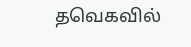தவெகவில்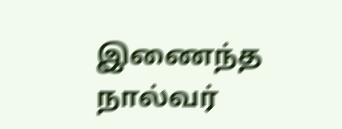இணைந்த நால்வர்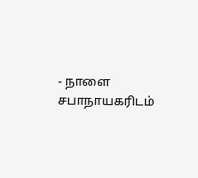- நாளை சபாநாயகரிடம்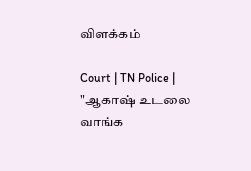விளக்கம்

Court | TN Police | "ஆகாஷ் உடலை வாங்க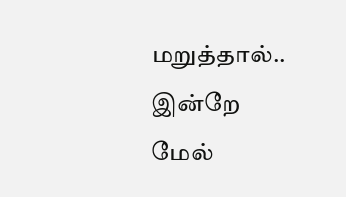மறுத்தால்.. இன்றே மேல்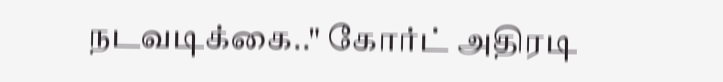நடவடிக்கை.." கோர்ட் அதிரடி